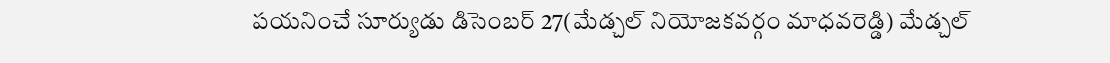పయనించే సూర్యుడు డిసెంబర్ 27(మేడ్చల్ నియోజకవర్గం మాధవరెడ్డి) మేడ్చల్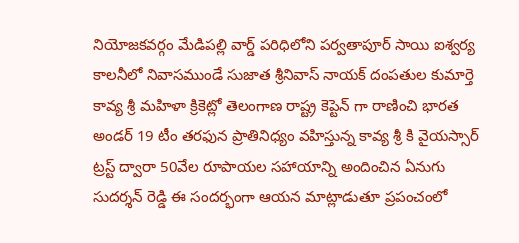నియోజకవర్గం మేడిపల్లి వార్డ్ పరిధిలోని పర్వతాపూర్ సాయి ఐశ్వర్య కాలనీలో నివాసముండే సుజాత శ్రీనివాస్ నాయక్ దంపతుల కుమార్తె కావ్య శ్రీ మహిళా క్రికెట్లో తెలంగాణ రాష్ట్ర కెప్టెన్ గా రాణించి భారత అండర్ 19 టీం తరఫున ప్రాతినిధ్యం వహిస్తున్న కావ్య శ్రీ కి వైయస్సార్ ట్రస్ట్ ద్వారా 50వేల రూపాయల సహాయాన్ని అందించిన ఏనుగు సుదర్శన్ రెడ్డి ఈ సందర్భంగా ఆయన మాట్లాడుతూ ప్రపంచంలో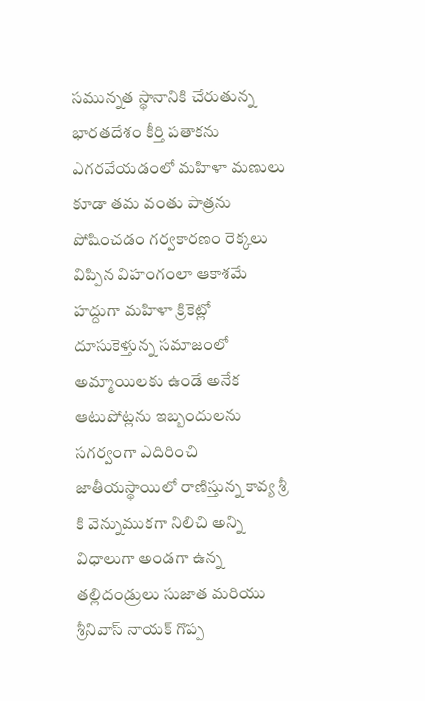సమున్నత స్థానానికి చేరుతున్న భారతదేశం కీర్తి పతాకను ఎగరవేయడంలో మహిళా మణులు కూడా తమ వంతు పాత్రను పోషించడం గర్వకారణం రెక్కలు విప్పిన విహంగంలా ఆకాశమే హద్దుగా మహిళా క్రికెట్లో దూసుకెళ్తున్న సమాజంలో అమ్మాయిలకు ఉండే అనేక ఆటుపోట్లను ఇబ్బందులను సగర్వంగా ఎదిరించి జాతీయస్థాయిలో రాణిస్తున్న కావ్య శ్రీ కి వెన్నుముకగా నిలిచి అన్ని విధాలుగా అండగా ఉన్న తల్లిదండ్రులు సుజాత మరియు శ్రీనివాస్ నాయక్ గొప్ప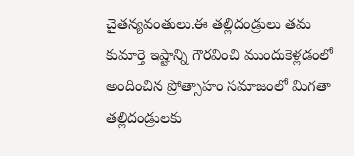చైతన్యవంతులు.ఈ తల్లిదండ్రులు తమ కుమార్తె ఇష్టాన్ని గౌరవించి ముందుకెళ్లడంలో అందించిన ప్రోత్సాహం సమాజంలో మిగతా తల్లిదండ్రులకు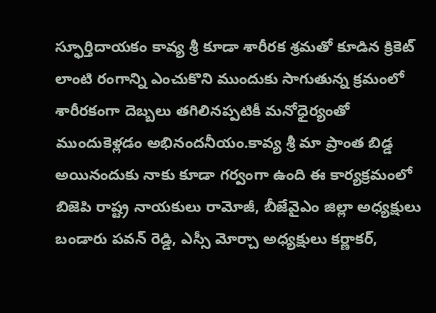స్ఫూర్తిదాయకం కావ్య శ్రీ కూడా శారీరక శ్రమతో కూడిన క్రికెట్ లాంటి రంగాన్ని ఎంచుకొని ముందుకు సాగుతున్న క్రమంలో శారీరకంగా దెబ్బలు తగిలినప్పటికీ మనోధైర్యంతో ముందుకెళ్లడం అభినందనీయం.కావ్య శ్రీ మా ప్రాంత బిడ్డ అయినందుకు నాకు కూడా గర్వంగా ఉంది ఈ కార్యక్రమంలో బిజెపి రాష్ట్ర నాయకులు రామోజీ, బీజేవైఎం జిల్లా అధ్యక్షులు బండారు పవన్ రెడ్డి, ఎస్సీ మోర్చా అధ్యక్షులు కర్ణాకర్,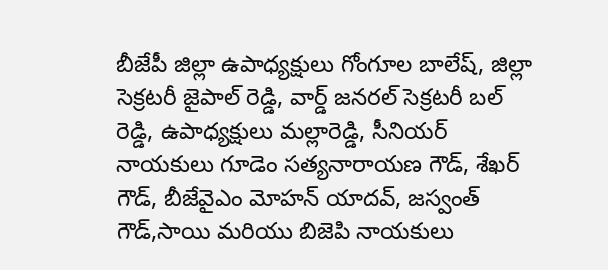బీజేపీ జిల్లా ఉపాధ్యక్షులు గోంగూల బాలేష్, జిల్లా సెక్రటరీ జైపాల్ రెడ్డి, వార్డ్ జనరల్ సెక్రటరీ బల్ రెడ్డి, ఉపాధ్యక్షులు మల్లారెడ్డి, సీనియర్ నాయకులు గూడెం సత్యనారాయణ గౌడ్, శేఖర్ గౌడ్, బీజేవైఎం మోహన్ యాదవ్, జస్వంత్ గౌడ్,సాయి మరియు బిజెపి నాయకులు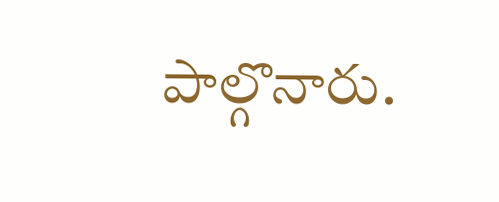పాల్గొనారు.